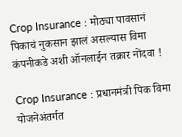Crop Insurance : मोठ्या पावसानं पिकाचं नुकसान झालं असल्यास विमा कंपनीकडे अशी ऑनलाईन तक्रार नोंदवा !

Crop Insurance : प्रधानमंत्री पिक विमा योजनेअंतर्गत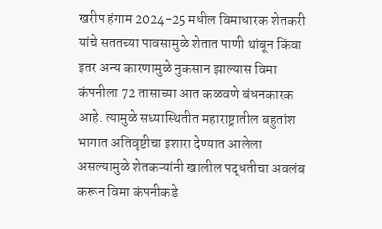खरीप हंगाम 2024-25 मधील विमाधारक शेतकरी यांचे सततच्या पावसामुळे शेतात पाणी थांबून किंवा इतर अन्य कारणामुळे नुकसान झाल्यास विमा कंपनीला 72 तासाच्या आत कळवणे बंधनकारक आहे. त्यामुळे सध्यास्थितीत महाराष्ट्रातील बहुतांश भागात अतिवृष्टीचा इशारा देण्यात आलेला असल्यामुळे शेतकऱ्यांनी खालील पद्धतीचा अवलंब करून विमा कंपनीकडे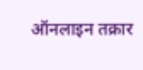ऑनलाइन तक्रार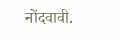नोंदवावी.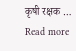कृषी रक्षक … Read more